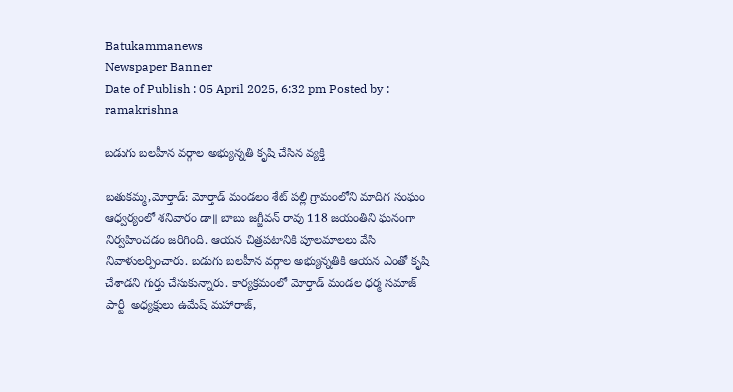Batukammanews
Newspaper Banner
Date of Publish : 05 April 2025, 6:32 pm Posted by : ramakrishna

బడుగు బలహీన వర్గాల అభ్యున్నతి కృషి చేసిన వ్యక్తి

బతుకమ్మ,మోర్తాడ్: మోర్తాడ్ మండలం శేట్ పల్లి గ్రామంలోని మాదిగ సంఘం ఆధ్వర్యంలో శనివారం డా॥ బాబు జగ్జీవన్ రావు 118 జయంతిని ఘనంగా నిర్వహించడం జరిగింది. ఆయన చిత్రపటానికి పూలమాలలు వేసి నివాళులర్పించారు. బడుగు బలహీన వర్గాల అభ్యున్నతికి ఆయన ఎంతో కృషి చేశాడని గుర్తు చేసుకున్నారు. కార్యక్రమంలో మోర్తాడ్ మండల ధర్మ సమాజ్ పార్టీ  అధ్యక్షులు ఉమేష్ మహారాజ్,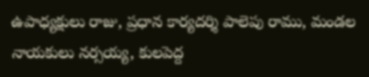ఉపాధ్యక్షులు రాజు, ప్రధాన కార్యదర్శి పాలెపు రాము, మండల నాయకులు నర్సయ్య, కులపెద్ద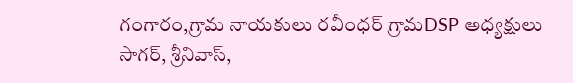గంగారం,గ్రామ నాయకులు రవీంధర్ గ్రామDSP అధ్యక్షులు సాగర్, శ్రీనివాస్,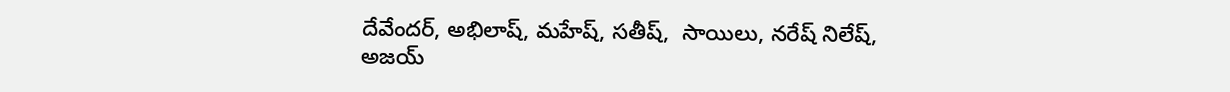దేవేందర్, అభిలాష్, మహేష్, సతీష్,  సాయిలు, నరేష్ నిలేష్, అజయ్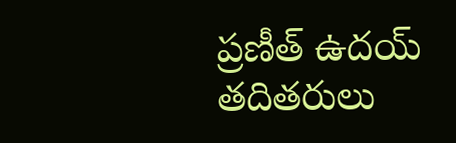ప్రణీత్ ఉదయ్ తదితరులు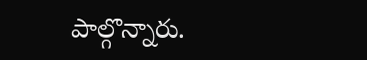పాల్గొన్నారు.